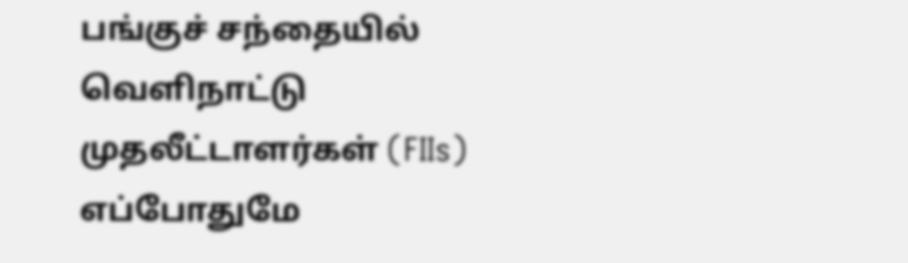பங்குச் சந்தையில் வெளிநாட்டு முதலீட்டாளர்கள் (FIIs) எப்போதுமே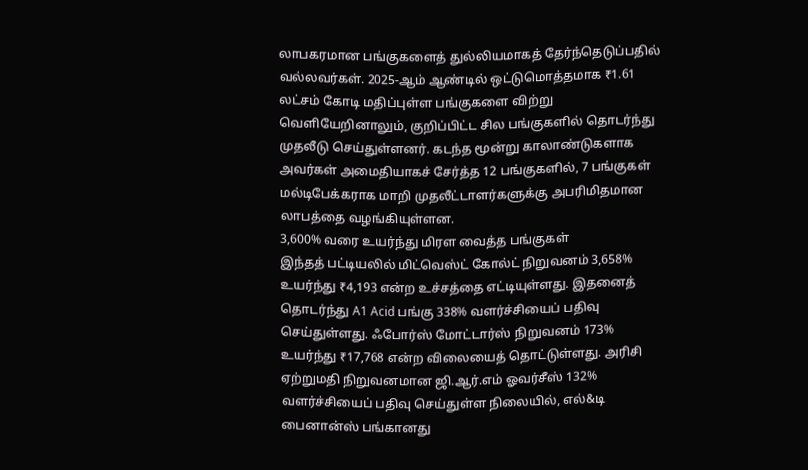லாபகரமான பங்குகளைத் துல்லியமாகத் தேர்ந்தெடுப்பதில் வல்லவர்கள். 2025-ஆம் ஆண்டில் ஒட்டுமொத்தமாக ₹1.61 லட்சம் கோடி மதிப்புள்ள பங்குகளை விற்று வெளியேறினாலும், குறிப்பிட்ட சில பங்குகளில் தொடர்ந்து முதலீடு செய்துள்ளனர். கடந்த மூன்று காலாண்டுகளாக அவர்கள் அமைதியாகச் சேர்த்த 12 பங்குகளில், 7 பங்குகள் மல்டிபேக்கராக மாறி முதலீட்டாளர்களுக்கு அபரிமிதமான லாபத்தை வழங்கியுள்ளன.
3,600% வரை உயர்ந்து மிரள வைத்த பங்குகள்
இந்தத் பட்டியலில் மிட்வெஸ்ட் கோல்ட் நிறுவனம் 3,658% உயர்ந்து ₹4,193 என்ற உச்சத்தை எட்டியுள்ளது. இதனைத் தொடர்ந்து A1 Acid பங்கு 338% வளர்ச்சியைப் பதிவு செய்துள்ளது. ஃபோர்ஸ் மோட்டார்ஸ் நிறுவனம் 173% உயர்ந்து ₹17,768 என்ற விலையைத் தொட்டுள்ளது. அரிசி ஏற்றுமதி நிறுவனமான ஜி.ஆர்.எம் ஓவர்சீஸ் 132% வளர்ச்சியைப் பதிவு செய்துள்ள நிலையில், எல்&டி பைனான்ஸ் பங்கானது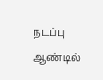நடப்பு ஆண்டில்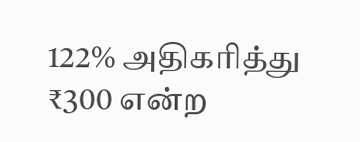122% அதிகரித்து ₹300 என்ற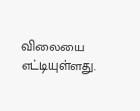விலையை எட்டியுள்ளது.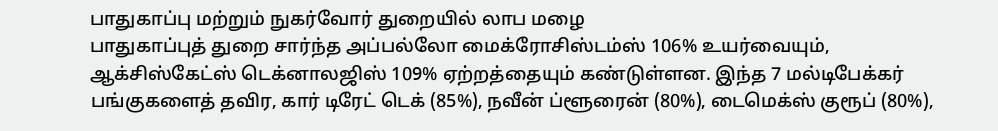பாதுகாப்பு மற்றும் நுகர்வோர் துறையில் லாப மழை
பாதுகாப்புத் துறை சார்ந்த அப்பல்லோ மைக்ரோசிஸ்டம்ஸ் 106% உயர்வையும், ஆக்சிஸ்கேட்ஸ் டெக்னாலஜிஸ் 109% ஏற்றத்தையும் கண்டுள்ளன. இந்த 7 மல்டிபேக்கர் பங்குகளைத் தவிர, கார் டிரேட் டெக் (85%), நவீன் ப்ளூரைன் (80%), டைமெக்ஸ் குரூப் (80%),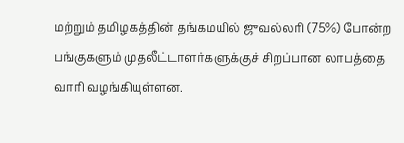மற்றும் தமிழகத்தின் தங்கமயில் ஜுவல்லரி (75%) போன்ற பங்குகளும் முதலீட்டாளர்களுக்குச் சிறப்பான லாபத்தை வாரி வழங்கியுள்ளன.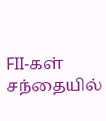FII-கள் சந்தையில்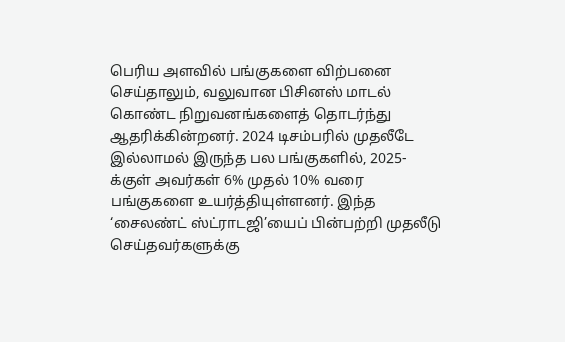பெரிய அளவில் பங்குகளை விற்பனை செய்தாலும், வலுவான பிசினஸ் மாடல் கொண்ட நிறுவனங்களைத் தொடர்ந்து ஆதரிக்கின்றனர். 2024 டிசம்பரில் முதலீடே இல்லாமல் இருந்த பல பங்குகளில், 2025-க்குள் அவர்கள் 6% முதல் 10% வரை பங்குகளை உயர்த்தியுள்ளனர். இந்த ‘சைலண்ட் ஸ்ட்ராடஜி’யைப் பின்பற்றி முதலீடு செய்தவர்களுக்கு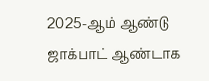2025-ஆம் ஆண்டு ஜாக்பாட் ஆண்டாக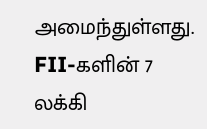அமைந்துள்ளது.
FII-களின் 7 லக்கி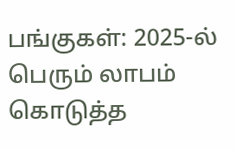பங்குகள்: 2025-ல் பெரும் லாபம் கொடுத்த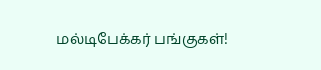மல்டிபேக்கர் பங்குகள்!